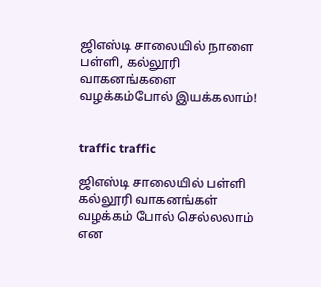ஜிஎஸ்டி சாலையில் நாளை பள்ளி, கல்லூரி வாகனங்களை வழக்கம்போல் இயக்கலாம்!


traffic traffic

ஜிஎஸ்டி சாலையில் பள்ளி கல்லூரி வாகனங்கள் வழக்கம் போல் செல்லலாம் என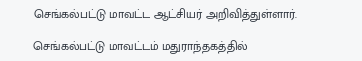செங்கல்பட்டு மாவட்ட ஆட்சியர் அறிவித்துள்ளார்.

செங்கல்பட்டு மாவட்டம் மதுராந்தகத்தில்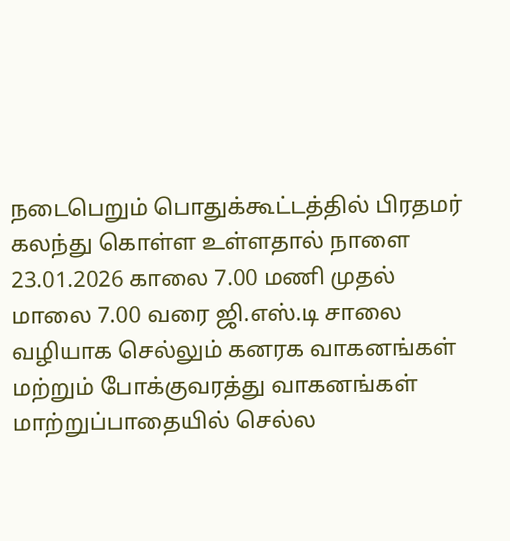நடைபெறும் பொதுக்கூட்டத்தில் பிரதமர் கலந்து கொள்ள உள்ளதால் நாளை 23.01.2026 காலை 7.00 மணி முதல் மாலை 7.00 வரை ஜி.எஸ்.டி சாலை வழியாக செல்லும் கனரக வாகனங்கள் மற்றும் போக்குவரத்து வாகனங்கள் மாற்றுப்பாதையில் செல்ல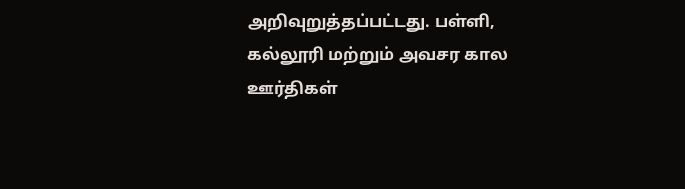அறிவுறுத்தப்பட்டது. பள்ளி, கல்லூரி மற்றும் அவசர கால ஊர்திகள்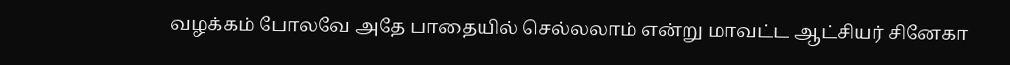வழக்கம் போலவே அதே பாதையில் செல்லலாம் என்று மாவட்ட ஆட்சியர் சினேகா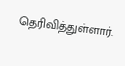தெரிவித்துள்ளார்.